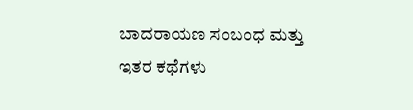ಬಾದರಾಯಣ ಸಂಬಂಧ ಮತ್ತು ಇತರ ಕಥೆಗಳು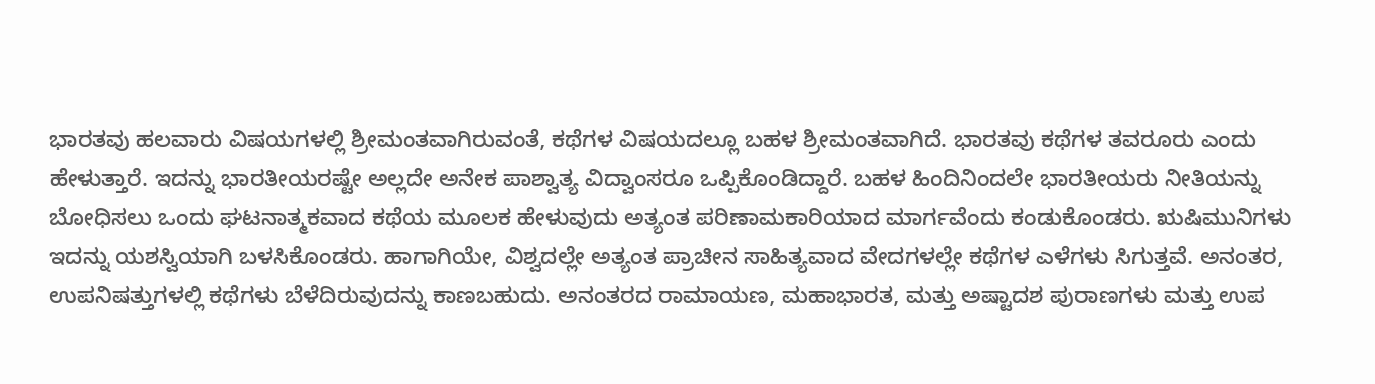ಭಾರತವು ಹಲವಾರು ವಿಷಯಗಳಲ್ಲಿ ಶ್ರೀಮಂತವಾಗಿರುವಂತೆ, ಕಥೆಗಳ ವಿಷಯದಲ್ಲೂ ಬಹಳ ಶ್ರೀಮಂತವಾಗಿದೆ. ಭಾರತವು ಕಥೆಗಳ ತವರೂರು ಎಂದು ಹೇಳುತ್ತಾರೆ. ಇದನ್ನು ಭಾರತೀಯರಷ್ಟೇ ಅಲ್ಲದೇ ಅನೇಕ ಪಾಶ್ವಾತ್ಯ ವಿದ್ವಾಂಸರೂ ಒಪ್ಪಿಕೊಂಡಿದ್ದಾರೆ. ಬಹಳ ಹಿಂದಿನಿಂದಲೇ ಭಾರತೀಯರು ನೀತಿಯನ್ನು ಬೋಧಿಸಲು ಒಂದು ಘಟನಾತ್ಮಕವಾದ ಕಥೆಯ ಮೂಲಕ ಹೇಳುವುದು ಅತ್ಯಂತ ಪರಿಣಾಮಕಾರಿಯಾದ ಮಾರ್ಗವೆಂದು ಕಂಡುಕೊಂಡರು. ಋಷಿಮುನಿಗಳು ಇದನ್ನು ಯಶಸ್ವಿಯಾಗಿ ಬಳಸಿಕೊಂಡರು. ಹಾಗಾಗಿಯೇ, ವಿಶ್ವದಲ್ಲೇ ಅತ್ಯಂತ ಪ್ರಾಚೀನ ಸಾಹಿತ್ಯವಾದ ವೇದಗಳಲ್ಲೇ ಕಥೆಗಳ ಎಳೆಗಳು ಸಿಗುತ್ತವೆ. ಅನಂತರ, ಉಪನಿಷತ್ತುಗಳಲ್ಲಿ ಕಥೆಗಳು ಬೆಳೆದಿರುವುದನ್ನು ಕಾಣಬಹುದು. ಅನಂತರದ ರಾಮಾಯಣ, ಮಹಾಭಾರತ, ಮತ್ತು ಅಷ್ಟಾದಶ ಪುರಾಣಗಳು ಮತ್ತು ಉಪ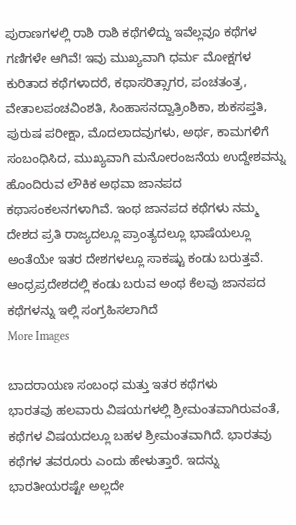ಪುರಾಣಗಳಲ್ಲಿ ರಾಶಿ ರಾಶಿ ಕಥೆಗಳಿದ್ದು ಇವೆಲ್ಲವೂ ಕಥೆಗಳ ಗಣಿಗಳೇ ಆಗಿವೆ! ಇವು ಮುಖ್ಯವಾಗಿ ಧರ್ಮ ಮೋಕ್ಷಗಳ ಕುರಿತಾದ ಕಥೆಗಳಾದರೆ, ಕಥಾಸರಿತ್ಸಾಗರ, ಪಂಚತಂತ್ರ, ವೇತಾಲಪಂಚವಿಂಶತಿ, ಸಿಂಹಾಸನದ್ವಾತ್ರಿಂಶಿಕಾ, ಶುಕಸಪ್ತತಿ, ಪುರುಷ ಪರೀಕ್ಷಾ, ಮೊದಲಾದವುಗಳು, ಅರ್ಥ, ಕಾಮಗಳಿಗೆ ಸಂಬಂಧಿಸಿದ, ಮುಖ್ಯವಾಗಿ ಮನೋರಂಜನೆಯ ಉದ್ದೇಶವನ್ನು ಹೊಂದಿರುವ ಲೌಕಿಕ ಅಥವಾ ಜಾನಪದ ಕಥಾಸಂಕಲನಗಳಾಗಿವೆ. ಇಂಥ ಜಾನಪದ ಕಥೆಗಳು ನಮ್ಮ ದೇಶದ ಪ್ರತಿ ರಾಜ್ಯದಲ್ಲೂ ಪ್ರಾಂತ್ಯದಲ್ಲೂ ಭಾಷೆಯಲ್ಲೂ ಅಂತೆಯೇ ಇತರ ದೇಶಗಳಲ್ಲೂ ಸಾಕಷ್ಟು ಕಂಡು ಬರುತ್ತವೆ. ಆಂಧ್ರಪ್ರದೇಶದಲ್ಲಿ ಕಂಡು ಬರುವ ಅಂಥ ಕೆಲವು ಜಾನಪದ ಕಥೆಗಳನ್ನು ಇಲ್ಲಿ ಸಂಗ್ರಹಿಸಲಾಗಿದೆ
More Images

ಬಾದರಾಯಣ ಸಂಬಂಧ ಮತ್ತು ಇತರ ಕಥೆಗಳು
ಭಾರತವು ಹಲವಾರು ವಿಷಯಗಳಲ್ಲಿ ಶ್ರೀಮಂತವಾಗಿರುವಂತೆ, ಕಥೆಗಳ ವಿಷಯದಲ್ಲೂ ಬಹಳ ಶ್ರೀಮಂತವಾಗಿದೆ. ಭಾರತವು ಕಥೆಗಳ ತವರೂರು ಎಂದು ಹೇಳುತ್ತಾರೆ. ಇದನ್ನು ಭಾರತೀಯರಷ್ಟೇ ಅಲ್ಲದೇ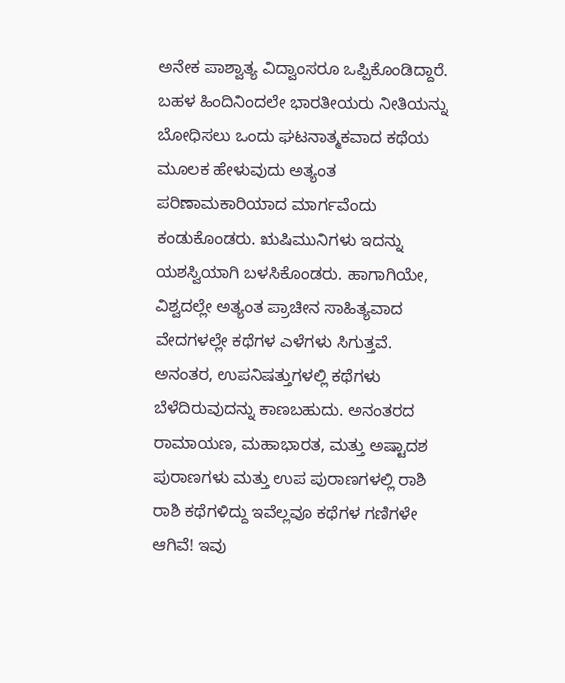ಅನೇಕ ಪಾಶ್ವಾತ್ಯ ವಿದ್ವಾಂಸರೂ ಒಪ್ಪಿಕೊಂಡಿದ್ದಾರೆ. ಬಹಳ ಹಿಂದಿನಿಂದಲೇ ಭಾರತೀಯರು ನೀತಿಯನ್ನು ಬೋಧಿಸಲು ಒಂದು ಘಟನಾತ್ಮಕವಾದ ಕಥೆಯ ಮೂಲಕ ಹೇಳುವುದು ಅತ್ಯಂತ ಪರಿಣಾಮಕಾರಿಯಾದ ಮಾರ್ಗವೆಂದು ಕಂಡುಕೊಂಡರು. ಋಷಿಮುನಿಗಳು ಇದನ್ನು ಯಶಸ್ವಿಯಾಗಿ ಬಳಸಿಕೊಂಡರು. ಹಾಗಾಗಿಯೇ, ವಿಶ್ವದಲ್ಲೇ ಅತ್ಯಂತ ಪ್ರಾಚೀನ ಸಾಹಿತ್ಯವಾದ ವೇದಗಳಲ್ಲೇ ಕಥೆಗಳ ಎಳೆಗಳು ಸಿಗುತ್ತವೆ. ಅನಂತರ, ಉಪನಿಷತ್ತುಗಳಲ್ಲಿ ಕಥೆಗಳು ಬೆಳೆದಿರುವುದನ್ನು ಕಾಣಬಹುದು. ಅನಂತರದ ರಾಮಾಯಣ, ಮಹಾಭಾರತ, ಮತ್ತು ಅಷ್ಟಾದಶ ಪುರಾಣಗಳು ಮತ್ತು ಉಪ ಪುರಾಣಗಳಲ್ಲಿ ರಾಶಿ ರಾಶಿ ಕಥೆಗಳಿದ್ದು ಇವೆಲ್ಲವೂ ಕಥೆಗಳ ಗಣಿಗಳೇ ಆಗಿವೆ! ಇವು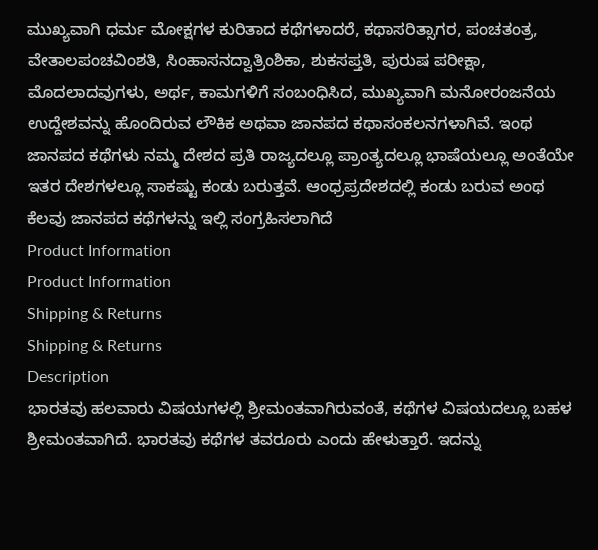ಮುಖ್ಯವಾಗಿ ಧರ್ಮ ಮೋಕ್ಷಗಳ ಕುರಿತಾದ ಕಥೆಗಳಾದರೆ, ಕಥಾಸರಿತ್ಸಾಗರ, ಪಂಚತಂತ್ರ, ವೇತಾಲಪಂಚವಿಂಶತಿ, ಸಿಂಹಾಸನದ್ವಾತ್ರಿಂಶಿಕಾ, ಶುಕಸಪ್ತತಿ, ಪುರುಷ ಪರೀಕ್ಷಾ, ಮೊದಲಾದವುಗಳು, ಅರ್ಥ, ಕಾಮಗಳಿಗೆ ಸಂಬಂಧಿಸಿದ, ಮುಖ್ಯವಾಗಿ ಮನೋರಂಜನೆಯ ಉದ್ದೇಶವನ್ನು ಹೊಂದಿರುವ ಲೌಕಿಕ ಅಥವಾ ಜಾನಪದ ಕಥಾಸಂಕಲನಗಳಾಗಿವೆ. ಇಂಥ ಜಾನಪದ ಕಥೆಗಳು ನಮ್ಮ ದೇಶದ ಪ್ರತಿ ರಾಜ್ಯದಲ್ಲೂ ಪ್ರಾಂತ್ಯದಲ್ಲೂ ಭಾಷೆಯಲ್ಲೂ ಅಂತೆಯೇ ಇತರ ದೇಶಗಳಲ್ಲೂ ಸಾಕಷ್ಟು ಕಂಡು ಬರುತ್ತವೆ. ಆಂಧ್ರಪ್ರದೇಶದಲ್ಲಿ ಕಂಡು ಬರುವ ಅಂಥ ಕೆಲವು ಜಾನಪದ ಕಥೆಗಳನ್ನು ಇಲ್ಲಿ ಸಂಗ್ರಹಿಸಲಾಗಿದೆ
Product Information
Product Information
Shipping & Returns
Shipping & Returns
Description
ಭಾರತವು ಹಲವಾರು ವಿಷಯಗಳಲ್ಲಿ ಶ್ರೀಮಂತವಾಗಿರುವಂತೆ, ಕಥೆಗಳ ವಿಷಯದಲ್ಲೂ ಬಹಳ ಶ್ರೀಮಂತವಾಗಿದೆ. ಭಾರತವು ಕಥೆಗಳ ತವರೂರು ಎಂದು ಹೇಳುತ್ತಾರೆ. ಇದನ್ನು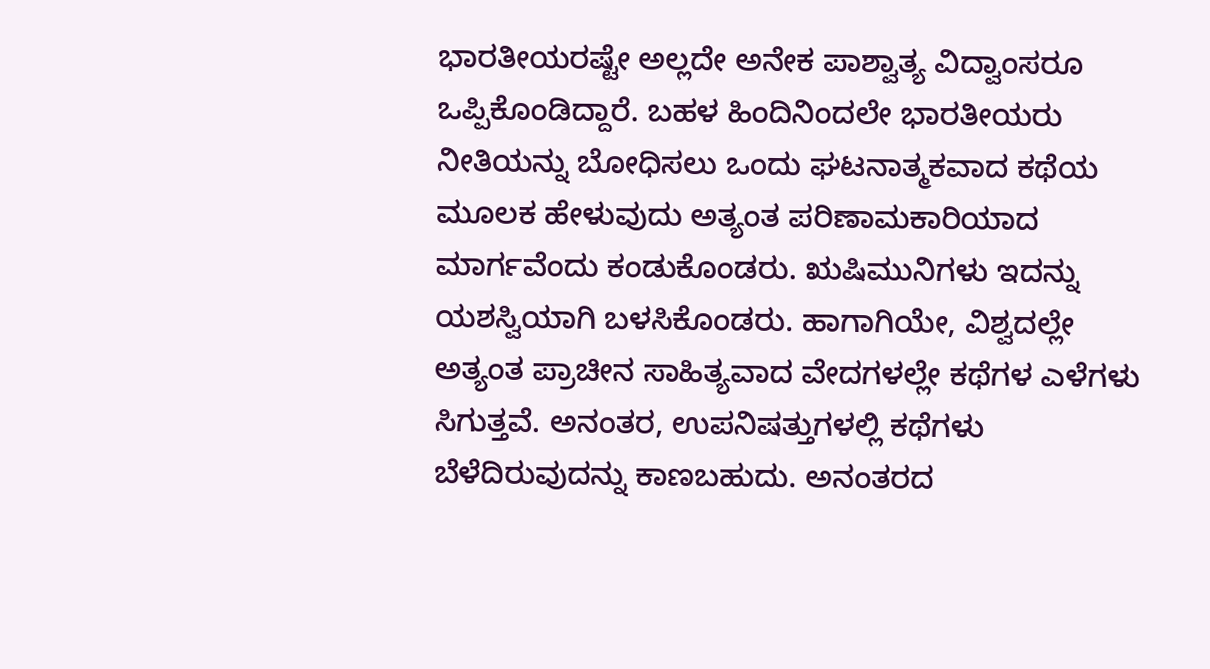ಭಾರತೀಯರಷ್ಟೇ ಅಲ್ಲದೇ ಅನೇಕ ಪಾಶ್ವಾತ್ಯ ವಿದ್ವಾಂಸರೂ ಒಪ್ಪಿಕೊಂಡಿದ್ದಾರೆ. ಬಹಳ ಹಿಂದಿನಿಂದಲೇ ಭಾರತೀಯರು ನೀತಿಯನ್ನು ಬೋಧಿಸಲು ಒಂದು ಘಟನಾತ್ಮಕವಾದ ಕಥೆಯ ಮೂಲಕ ಹೇಳುವುದು ಅತ್ಯಂತ ಪರಿಣಾಮಕಾರಿಯಾದ ಮಾರ್ಗವೆಂದು ಕಂಡುಕೊಂಡರು. ಋಷಿಮುನಿಗಳು ಇದನ್ನು ಯಶಸ್ವಿಯಾಗಿ ಬಳಸಿಕೊಂಡರು. ಹಾಗಾಗಿಯೇ, ವಿಶ್ವದಲ್ಲೇ ಅತ್ಯಂತ ಪ್ರಾಚೀನ ಸಾಹಿತ್ಯವಾದ ವೇದಗಳಲ್ಲೇ ಕಥೆಗಳ ಎಳೆಗಳು ಸಿಗುತ್ತವೆ. ಅನಂತರ, ಉಪನಿಷತ್ತುಗಳಲ್ಲಿ ಕಥೆಗಳು ಬೆಳೆದಿರುವುದನ್ನು ಕಾಣಬಹುದು. ಅನಂತರದ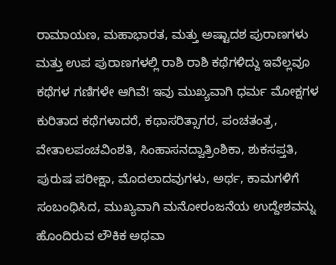ರಾಮಾಯಣ, ಮಹಾಭಾರತ, ಮತ್ತು ಅಷ್ಟಾದಶ ಪುರಾಣಗಳು ಮತ್ತು ಉಪ ಪುರಾಣಗಳಲ್ಲಿ ರಾಶಿ ರಾಶಿ ಕಥೆಗಳಿದ್ದು ಇವೆಲ್ಲವೂ ಕಥೆಗಳ ಗಣಿಗಳೇ ಆಗಿವೆ! ಇವು ಮುಖ್ಯವಾಗಿ ಧರ್ಮ ಮೋಕ್ಷಗಳ ಕುರಿತಾದ ಕಥೆಗಳಾದರೆ, ಕಥಾಸರಿತ್ಸಾಗರ, ಪಂಚತಂತ್ರ, ವೇತಾಲಪಂಚವಿಂಶತಿ, ಸಿಂಹಾಸನದ್ವಾತ್ರಿಂಶಿಕಾ, ಶುಕಸಪ್ತತಿ, ಪುರುಷ ಪರೀಕ್ಷಾ, ಮೊದಲಾದವುಗಳು, ಅರ್ಥ, ಕಾಮಗಳಿಗೆ ಸಂಬಂಧಿಸಿದ, ಮುಖ್ಯವಾಗಿ ಮನೋರಂಜನೆಯ ಉದ್ದೇಶವನ್ನು ಹೊಂದಿರುವ ಲೌಕಿಕ ಅಥವಾ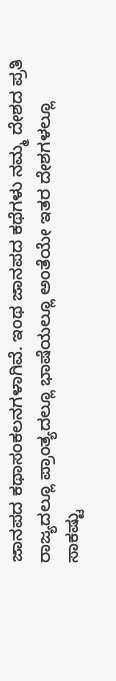ಜಾನಪದ ಕಥಾಸಂಕಲನಗಳಾಗಿವೆ. ಇಂಥ ಜಾನಪದ ಕಥೆಗಳು ನಮ್ಮ ದೇಶದ ಪ್ರತಿ ರಾಜ್ಯದಲ್ಲೂ ಪ್ರಾಂತ್ಯದಲ್ಲೂ ಭಾಷೆಯಲ್ಲೂ ಅಂತೆಯೇ ಇತರ ದೇಶಗಳಲ್ಲೂ ಸಾಕಷ್ಟು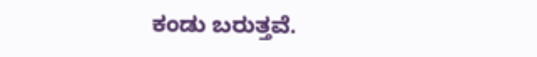ಕಂಡು ಬರುತ್ತವೆ.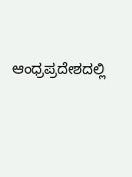ಆಂಧ್ರಪ್ರದೇಶದಲ್ಲಿ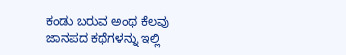ಕಂಡು ಬರುವ ಅಂಥ ಕೆಲವು ಜಾನಪದ ಕಥೆಗಳನ್ನು ಇಲ್ಲಿ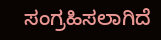ಸಂಗ್ರಹಿಸಲಾಗಿದೆ